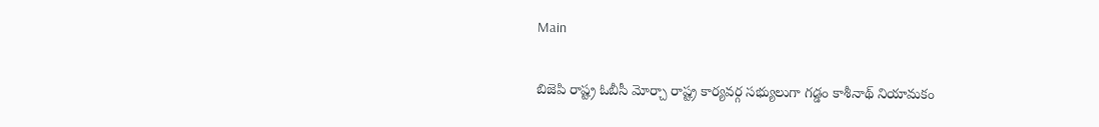Main

బిజెపి రాష్ట్ర ఓబీసీ మోర్చా రాష్ట్ర కార్యవర్గ సభ్యులుగా గడ్డం కాశీనాథ్ నియామకం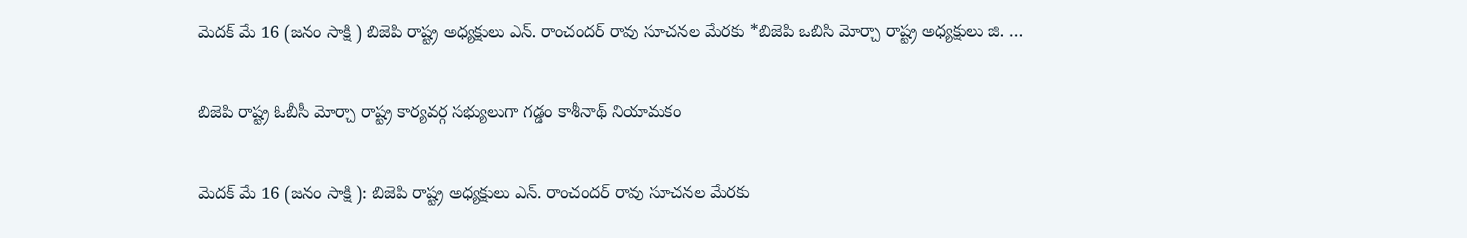మెదక్ మే 16 (జనం సాక్షి ) బిజెపి రాష్ట్ర అధ్యక్షులు ఎన్. రాంచందర్ రావు సూచనల మేరకు *బిజెపి ఒబిసి మోర్చా రాష్ట్ర అధ్యక్షులు జి. …

బిజెపి రాష్ట్ర ఓబీసీ మోర్చా రాష్ట్ర కార్యవర్గ సభ్యులుగా గడ్డం కాశీనాథ్ నియామకం

మెదక్ మే 16 (జనం సాక్షి ): బిజెపి రాష్ట్ర అధ్యక్షులు ఎన్. రాంచందర్ రావు సూచనల మేరకు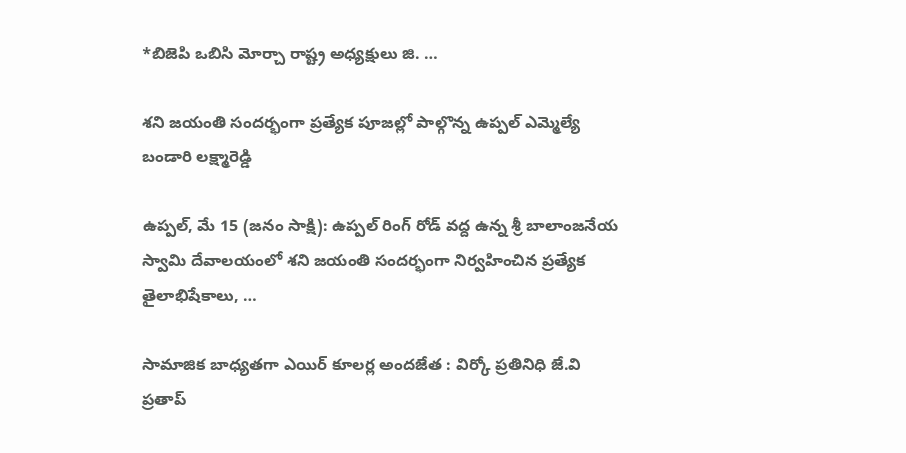*బిజెపి ఒబిసి మోర్చా రాష్ట్ర అధ్యక్షులు జి. …

శని జయంతి సందర్భంగా ప్రత్యేక పూజల్లో పాల్గొన్న ఉప్పల్ ఎమ్మెల్యే బండారి లక్ష్మారెడ్డి

ఉప్పల్, మే 15 (జనం సాక్షి): ఉప్పల్ రింగ్ రోడ్ వద్ద ఉన్న శ్రీ బాలాంజనేయ స్వామి దేవాలయంలో శని జయంతి సందర్భంగా నిర్వహించిన ప్రత్యేక తైలాభిషేకాలు, …

సామాజిక బాధ్యతగా ఎయిర్ కూలర్ల అందజేత : విర్కో ప్రతినిధి జే.వి ప్రతాప్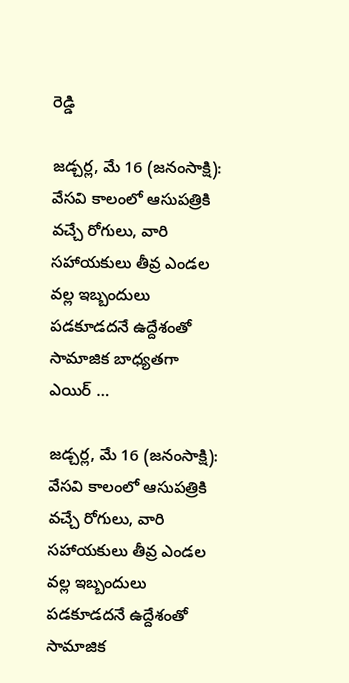రెడ్డి

జడ్చర్ల, మే 16 (జనంసాక్షి): వేసవి కాలంలో ఆసుపత్రికి వచ్చే రోగులు, వారి సహాయకులు తీవ్ర ఎండల వల్ల ఇబ్బందులు పడకూడదనే ఉద్దేశంతో సామాజిక బాధ్యతగా ఎయిర్ …

జడ్చర్ల, మే 16 (జనంసాక్షి): వేసవి కాలంలో ఆసుపత్రికి వచ్చే రోగులు, వారి సహాయకులు తీవ్ర ఎండల వల్ల ఇబ్బందులు పడకూడదనే ఉద్దేశంతో సామాజిక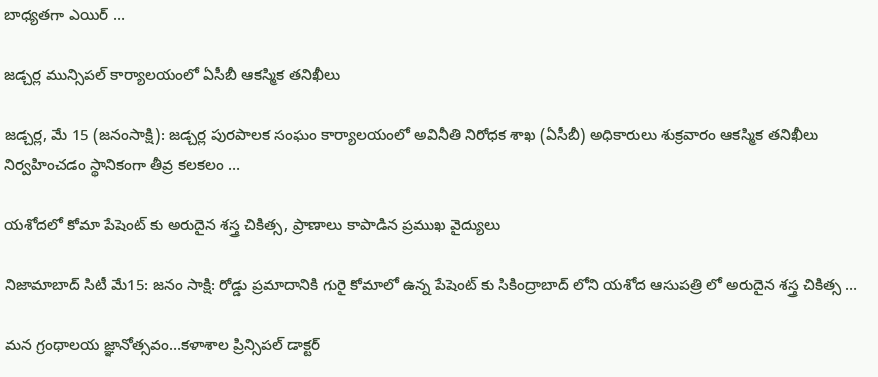బాధ్యతగా ఎయిర్ …

జడ్చర్ల మున్సిపల్ కార్యాలయంలో ఏసీబీ ఆకస్మిక తనిఖీలు

జడ్చర్ల, మే 15 (జనంసాక్షి): జడ్చర్ల పురపాలక సంఘం కార్యాలయంలో అవినీతి నిరోధక శాఖ (ఏసీబీ) అధికారులు శుక్రవారం ఆకస్మిక తనిఖీలు నిర్వహించడం స్థానికంగా తీవ్ర కలకలం …

యశోదలో కోమా పేషెంట్ కు అరుదైన శస్త్ర చికిత్స, ప్రాణాలు కాపాడిన ప్రముఖ వైద్యులు

నిజామాబాద్ సిటీ మే15: జనం సాక్షి: రోడ్డు ప్రమాదానికి గురై కోమాలో ఉన్న పేషెంట్ కు సికింద్రాబాద్ లోని యశోద ఆసుపత్రి లో అరుదైన శస్త్ర చికిత్స …

మన గ్రంథాలయ జ్ఞానోత్సవం…కళాశాల ప్రిన్సిపల్ డాక్టర్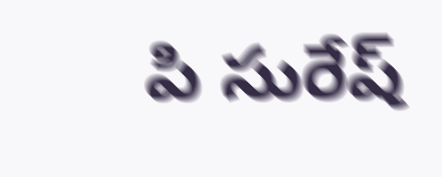పి సురేష్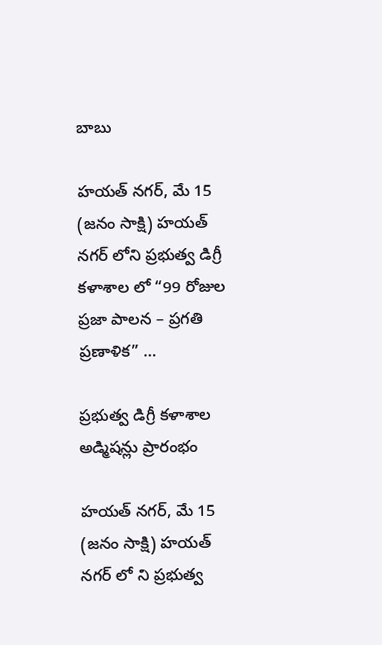బాబు

హయత్ నగర్, మే 15 (జనం సాక్షి) హయత్ నగర్ లోని ప్రభుత్వ డిగ్రీ కళాశాల లో “99 రోజుల ప్రజా పాలన – ప్రగతి ప్రణాళిక” …

ప్రభుత్వ డిగ్రీ కళాశాల అడ్మిషన్లు ప్రారంభం

హయత్ నగర్, మే 15 (జనం సాక్షి) హయత్ నగర్ లో ని ప్రభుత్వ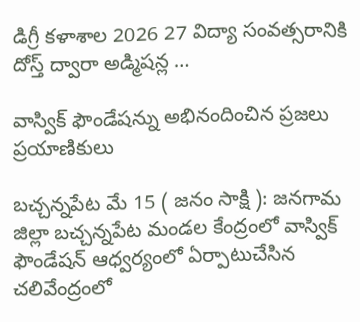డిగ్రీ కళాశాల 2026 27 విద్యా సంవత్సరానికి దోస్త్ ద్వారా అడ్మిషన్ల …

వాస్విక్ ఫౌండేషన్ను అభినందించిన ప్రజలు ప్రయాణికులు

బచ్చన్నపేట మే 15 ( జనం సాక్షి ): జనగామ జిల్లా బచ్చన్నపేట మండల కేంద్రంలో వాస్విక్ ఫౌండేషన్ ఆధ్వర్యంలో ఏర్పాటుచేసిన చలివేంద్రంలో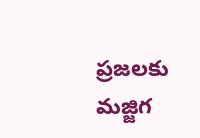ప్రజలకు మజ్జిగ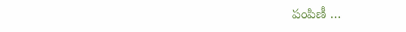పంపిణీ …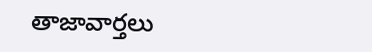తాజావార్తలు